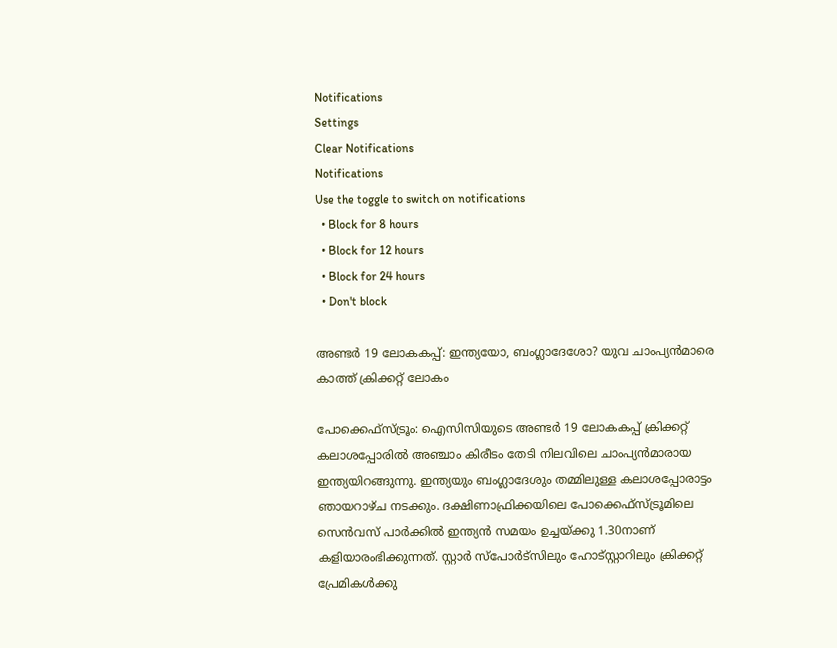Notifications
Settings
Clear Notifications
Notifications
Use the toggle to switch on notifications
  • Block for 8 hours
  • Block for 12 hours
  • Block for 24 hours
  • Don't block

അണ്ടര്‍ 19 ലോകകപ്പ്: ഇന്ത്യയോ, ബംഗ്ലാദേശോ? യുവ ചാംപ്യന്‍മാരെ കാത്ത് ക്രിക്കറ്റ് ലോകം

പോക്കെഫ്‌സ്ട്രൂം: ഐസിസിയുടെ അണ്ടര്‍ 19 ലോകകപ്പ് ക്രിക്കറ്റ് കലാശപ്പോരില്‍ അഞ്ചാം കിരീടം തേടി നിലവിലെ ചാംപ്യന്‍മാരായ ഇന്ത്യയിറങ്ങുന്നു. ഇന്ത്യയും ബംഗ്ലാദേശും തമ്മിലുള്ള കലാശപ്പോരാട്ടം ഞായറാഴ്ച നടക്കും. ദക്ഷിണാഫ്രിക്കയിലെ പോക്കെഫ്‌സ്ട്രൂമിലെ സെന്‍വസ് പാര്‍ക്കില്‍ ഇന്ത്യന്‍ സമയം ഉച്ചയ്ക്കു 1.30നാണ് കളിയാരംഭിക്കുന്നത്. സ്റ്റാര്‍ സ്‌പോര്‍ട്‌സിലും ഹോട്‌സ്റ്റാറിലും ക്രിക്കറ്റ് പ്രേമികള്‍ക്കു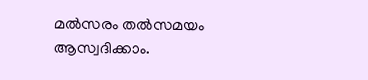മല്‍സരം തല്‍സമയം ആസ്വദിക്കാം.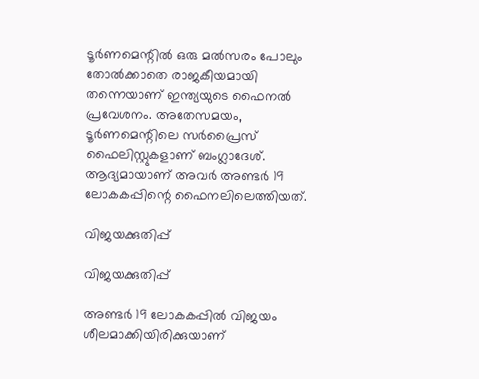ടൂര്‍ണമെന്റില്‍ ഒരു മല്‍സരം പോലും തോല്‍ക്കാതെ രാജകീയമായി തന്നെയാണ് ഇന്ത്യയുടെ ഫൈനല്‍ പ്രവേശനം. അതേസമയം, ടൂര്‍ണമെന്റിലെ സര്‍പ്രൈസ് ഫൈലിസ്റ്റുകളാണ് ബംഗ്ലാദേശ്. ആദ്യമായാണ് അവര്‍ അണ്ടര്‍ 19 ലോകകപ്പിന്റെ ഫൈനലിലെത്തിയത്.

വിജയക്കുതിപ്പ്

വിജയക്കുതിപ്പ്

അണ്ടര്‍ 19 ലോകകപ്പില്‍ വിജയം ശീലമാക്കിയിരിക്കുയാണ്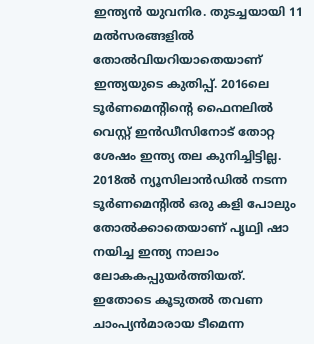ഇന്ത്യന്‍ യുവനിര. തുടച്ചയായി 11 മല്‍സരങ്ങളില്‍ തോല്‍വിയറിയാതെയാണ് ഇന്ത്യയുടെ കുതിപ്പ്. 2016ലെ ടൂര്‍ണമെന്റിന്റെ ഫൈനലില്‍ വെസ്റ്റ് ഇന്‍ഡീസിനോട് തോറ്റ ശേഷം ഇന്ത്യ തല കുനിച്ചിട്ടില്ല. 2018ല്‍ ന്യൂസിലാന്‍ഡില്‍ നടന്ന ടൂര്‍ണമെന്റില്‍ ഒരു കളി പോലും തോല്‍ക്കാതെയാണ് പൃഥ്വി ഷാ നയിച്ച ഇന്ത്യ നാലാം ലോകകപ്പുയര്‍ത്തിയത്. ഇതോടെ കൂടുതല്‍ തവണ ചാംപ്യന്‍മാരായ ടീമെന്ന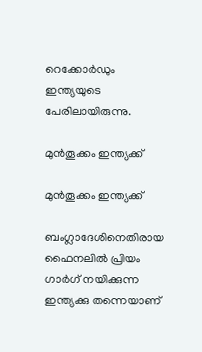റെക്കോര്‍ഡും ഇന്ത്യയുടെ പേരിലായിരുന്നു.

മുന്‍തൂക്കം ഇന്ത്യക്ക്

മുന്‍തൂക്കം ഇന്ത്യക്ക്

ബംഗ്ലാദേശിനെതിരായ ഫൈനലില്‍ പ്രിയം ഗാര്‍ഗ് നയിക്കുന്ന ഇന്ത്യക്കു തന്നെയാണ്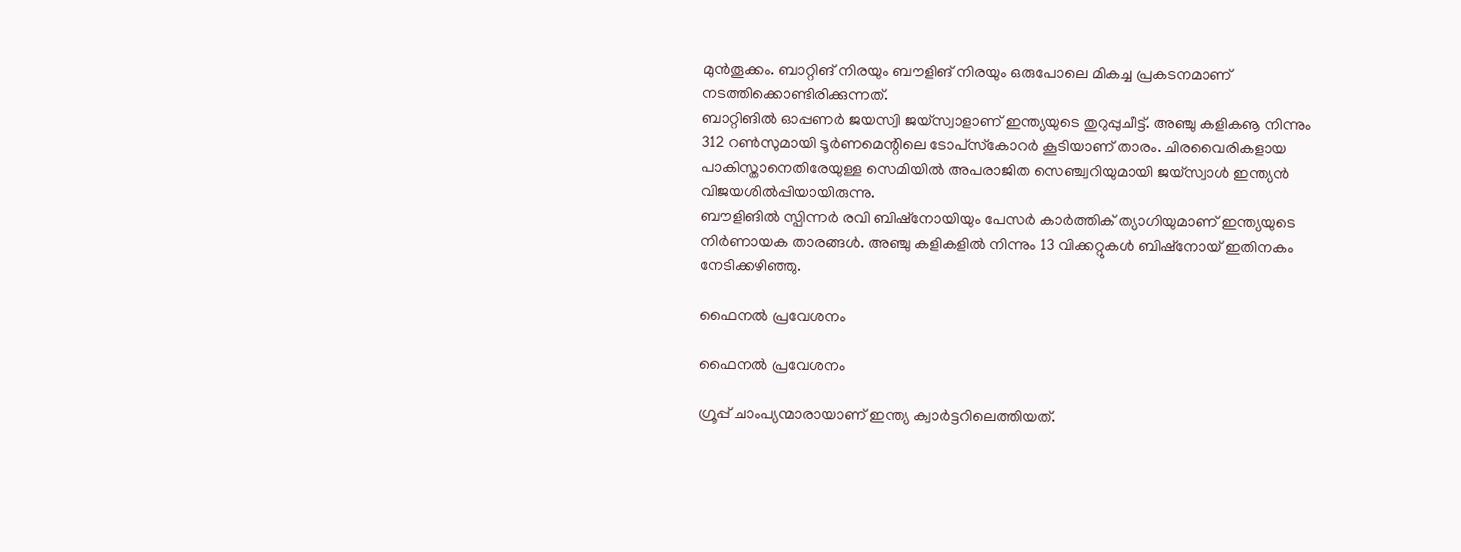മുന്‍തൂക്കം. ബാറ്റിങ് നിരയും ബൗളിങ് നിരയും ഒരുപോലെ മികച്ച പ്രകടനമാണ് നടത്തിക്കൊണ്ടിരിക്കുന്നത്.
ബാറ്റിങില്‍ ഓപ്പണര്‍ ജയസ്വി ജയ്‌സ്വാളാണ് ഇന്ത്യയുടെ തുറുപ്പുചീട്ട്. അഞ്ചു കളികൡ നിന്നും 312 റണ്‍സുമായി ടൂര്‍ണമെന്റിലെ ടോപ്‌സ്‌കോറര്‍ കൂടിയാണ് താരം. ചിരവൈരികളായ പാകിസ്താനെതിരേയുള്ള സെമിയില്‍ അപരാജിത സെഞ്ച്വറിയുമായി ജയ്‌സ്വാള്‍ ഇന്ത്യന്‍ വിജയശില്‍പ്പിയായിരുന്നു.
ബൗളിങില്‍ സ്പിന്നര്‍ രവി ബിഷ്‌നോയിയും പേസര്‍ കാര്‍ത്തിക് ത്യാഗിയുമാണ് ഇന്ത്യയുടെ നിര്‍ണായക താരങ്ങള്‍. അഞ്ചു കളികളില്‍ നിന്നും 13 വിക്കറ്റുകള്‍ ബിഷ്‌നോയ് ഇതിനകം നേടിക്കഴിഞ്ഞു.

ഫൈനല്‍ പ്രവേശനം

ഫൈനല്‍ പ്രവേശനം

ഗ്രൂപ്പ് ചാംപ്യന്മാരായാണ് ഇന്ത്യ ക്വാര്‍ട്ടറിലെത്തിയത്.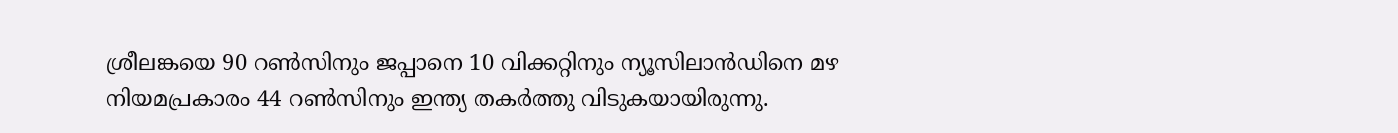ശ്രീലങ്കയെ 90 റണ്‍സിനും ജപ്പാനെ 10 വിക്കറ്റിനും ന്യൂസിലാന്‍ഡിനെ മഴ നിയമപ്രകാരം 44 റണ്‍സിനും ഇന്ത്യ തകര്‍ത്തു വിടുകയായിരുന്നു.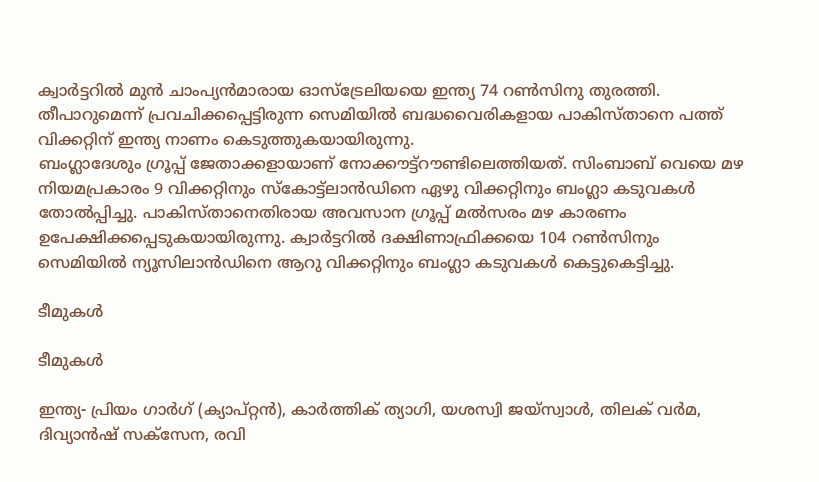ക്വാര്‍ട്ടറില്‍ മുന്‍ ചാംപ്യന്‍മാരായ ഓസ്‌ട്രേലിയയെ ഇന്ത്യ 74 റണ്‍സിനു തുരത്തി. തീപാറുമെന്ന് പ്രവചിക്കപ്പെട്ടിരുന്ന സെമിയില്‍ ബദ്ധവൈരികളായ പാകിസ്താനെ പത്ത് വിക്കറ്റിന് ഇന്ത്യ നാണം കെടുത്തുകയായിരുന്നു.
ബംഗ്ലാദേശും ഗ്രൂപ്പ് ജേതാക്കളായാണ് നോക്കൗട്ട്‌റൗണ്ടിലെത്തിയത്. സിംബാബ് വെയെ മഴ നിയമപ്രകാരം 9 വിക്കറ്റിനും സ്‌കോട്ട്‌ലാന്‍ഡിനെ ഏഴു വിക്കറ്റിനും ബംഗ്ലാ കടുവകള്‍ തോല്‍പ്പിച്ചു. പാകിസ്താനെതിരായ അവസാന ഗ്രൂപ്പ് മല്‍സരം മഴ കാരണം ഉപേക്ഷിക്കപ്പെടുകയായിരുന്നു. ക്വാര്‍ട്ടറില്‍ ദക്ഷിണാഫ്രിക്കയെ 104 റണ്‍സിനും സെമിയില്‍ ന്യൂസിലാന്‍ഡിനെ ആറു വിക്കറ്റിനും ബംഗ്ലാ കടുവകള്‍ കെട്ടുകെട്ടിച്ചു.

ടീമുകള്‍

ടീമുകള്‍

ഇന്ത്യ- പ്രിയം ഗാര്‍ഗ് (ക്യാപ്റ്റന്‍), കാര്‍ത്തിക് ത്യാഗി, യശസ്വി ജയ്‌സ്വാള്‍, തിലക് വര്‍മ, ദിവ്യാന്‍ഷ് സക്‌സേന, രവി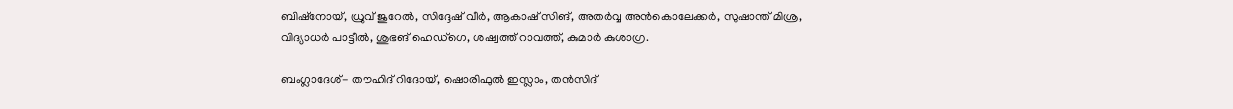ബിഷ്‌നോയ്, ധ്രുവ് ജുറേല്‍, സിദ്ദേഷ് വീര്‍, ആകാഷ് സിങ്, അതര്‍വ്വ അന്‍കൊലേക്കര്‍, സുഷാന്ത് മിശ്ര, വിദ്യാധര്‍ പാട്ടീല്‍, ശുഭങ് ഹെഡ്‌ഗെ, ശഷ്വത്ത് റാവത്ത്, കുമാര്‍ കുശാഗ്ര.

ബംഗ്ലാദേശ്- തൗഹിദ് റിദോയ്, ഷൊരിഫുല്‍ ഇസ്ലാം, തന്‍സിദ്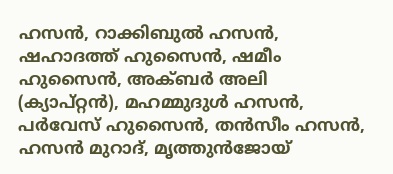ഹസന്‍, റാക്കിബുല്‍ ഹസന്‍, ഷഹാദത്ത് ഹുസൈന്‍, ഷമീം ഹുസൈന്‍, അക്ബര്‍ അലി (ക്യാപ്റ്റന്‍), മഹമ്മുദുള്‍ ഹസന്‍, പര്‍വേസ് ഹുസൈന്‍, തന്‍സീം ഹസന്‍, ഹസന്‍ മുറാദ്, മൃത്തുന്‍ജോയ്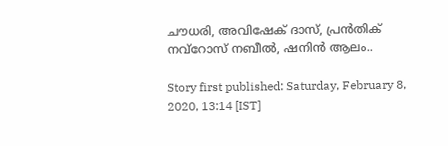ചൗധരി, അവിഷേക് ദാസ്, പ്രന്‍തിക് നവ്‌റോസ് നബീല്‍, ഷനിന്‍ ആലം..

Story first published: Saturday, February 8, 2020, 13:14 [IST]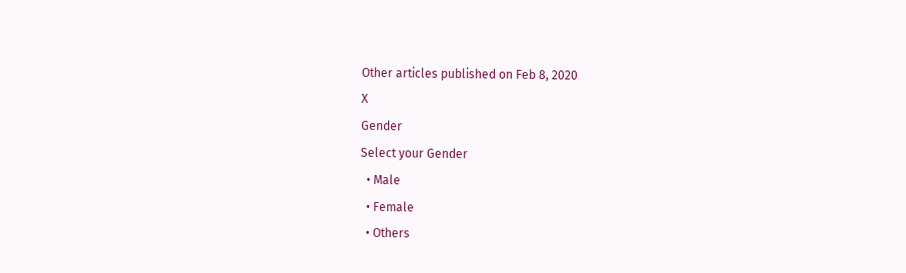Other articles published on Feb 8, 2020
X
Gender
Select your Gender
  • Male
  • Female
  • Others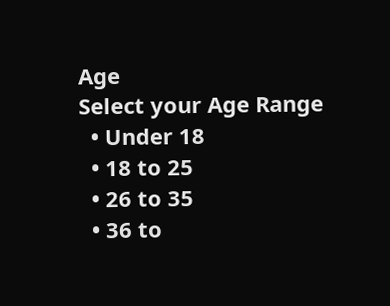Age
Select your Age Range
  • Under 18
  • 18 to 25
  • 26 to 35
  • 36 to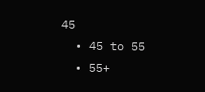45
  • 45 to 55
  • 55+